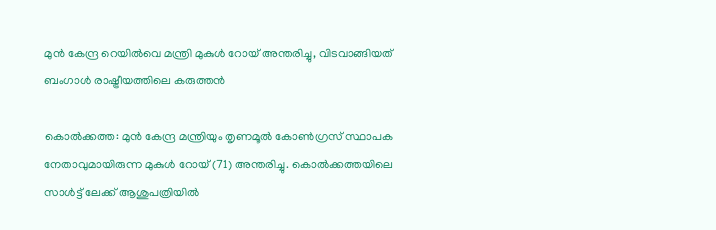മുൻ കേന്ദ്ര റെയിൽവെ മന്ത്രി മുകുൾ റോയ് അന്തരിച്ചു, വിടവാങ്ങിയത് ബംഗാൾ രാഷ്ട്രീയത്തിലെ കരുത്തൻ

കൊൽക്കത്ത: മുൻ കേന്ദ്ര മന്ത്രിയും തൃണമൂൽ കോൺഗ്രസ് സ്ഥാപക നേതാവുമായിരുന്ന മുകുൾ റോയ് (71) അന്തരിച്ചു. കൊൽക്കത്തയിലെ സാൾട്ട് ലേക്ക് ആശുപത്രിയിൽ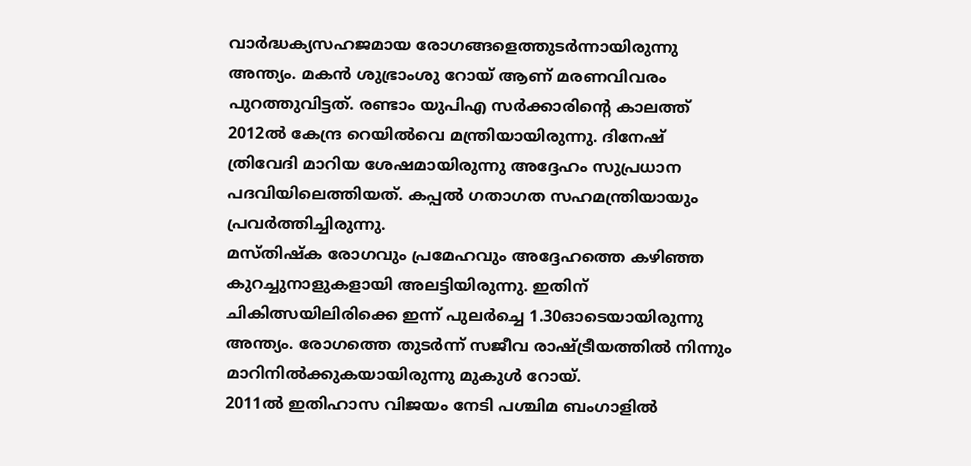വാർദ്ധക്യസഹജമായ രോഗങ്ങളെത്തുടർന്നായിരുന്നു അന്ത്യം. മകൻ ശുഭ്രാംശു റോയ് ആണ് മരണവിവരം പുറത്തുവിട്ടത്. രണ്ടാം യുപിഎ സർക്കാരിന്റെ കാലത്ത് 2012ൽ കേന്ദ്ര റെയിൽവെ മന്ത്രിയായിരുന്നു. ദിനേഷ് ത്രിവേദി മാറിയ ശേഷമായിരുന്നു അദ്ദേഹം സുപ്രധാന പദവിയിലെത്തിയത്. കപ്പൽ ഗതാഗത സഹമന്ത്രിയായും പ്രവർത്തിച്ചിരുന്നു.
മസ്തിഷ്ക രോഗവും പ്രമേഹവും അദ്ദേഹത്തെ കഴിഞ്ഞ കുറച്ചുനാളുകളായി അലട്ടിയിരുന്നു. ഇതിന് ചികിത്സയിലിരിക്കെ ഇന്ന് പുലർച്ചെ 1.30ഓടെയായിരുന്നു അന്ത്യം. രോഗത്തെ തുടർന്ന് സജീവ രാഷ്ട്രീയത്തിൽ നിന്നും മാറിനിൽക്കുകയായിരുന്നു മുകുൾ റോയ്.
2011ൽ ഇതിഹാസ വിജയം നേടി പശ്ചിമ ബംഗാളിൽ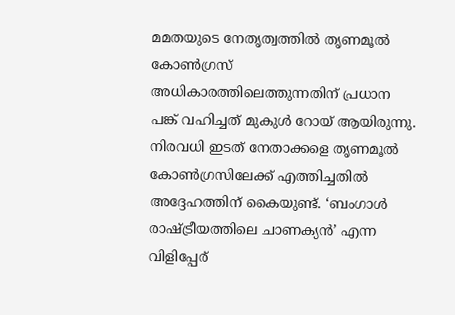മമതയുടെ നേതൃത്വത്തിൽ തൃണമൂൽ കോൺഗ്രസ് അധികാരത്തിലെത്തുന്നതിന് പ്രധാന പങ്ക് വഹിച്ചത് മുകുൾ റോയ് ആയിരുന്നു. നിരവധി ഇടത് നേതാക്കളെ തൃണമൂൽ കോൺഗ്രസിലേക്ക് എത്തിച്ചതിൽ അദ്ദേഹത്തിന് കൈയുണ്ട്. ‘ബംഗാൾ രാഷ്ട്രീയത്തിലെ ചാണക്യൻ’ എന്ന വിളിപ്പേര്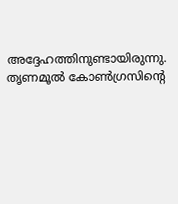അദ്ദേഹത്തിനുണ്ടായിരുന്നു. തൃണമൂൽ കോൺഗ്രസിന്റെ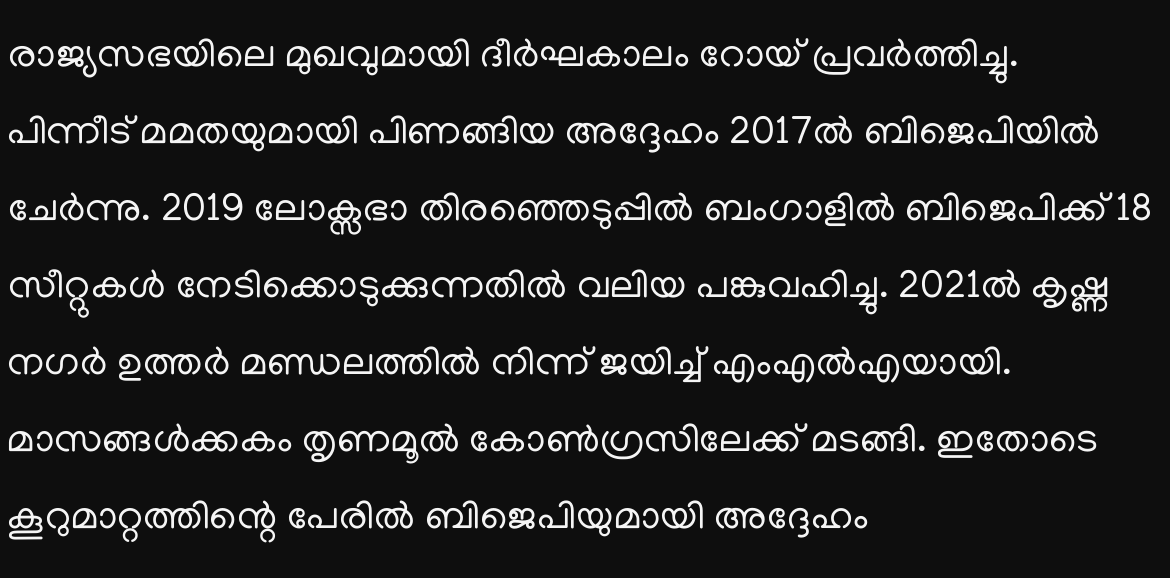രാജ്യസഭയിലെ മുഖവുമായി ദീർഘകാലം റോയ് പ്രവർത്തിച്ചു.
പിന്നീട് മമതയുമായി പിണങ്ങിയ അദ്ദേഹം 2017ൽ ബിജെപിയിൽ ചേർന്നു. 2019 ലോക്സഭാ തിരഞ്ഞെടുപ്പിൽ ബംഗാളിൽ ബിജെപിക്ക് 18 സീറ്റുകൾ നേടിക്കൊടുക്കുന്നതിൽ വലിയ പങ്കുവഹിച്ചു. 2021ൽ കൃഷ്ണ നഗർ ഉത്തർ മണ്ഡലത്തിൽ നിന്ന് ജയിച്ച് എംഎൽഎയായി. മാസങ്ങൾക്കകം തൃണമൂൽ കോൺഗ്രസിലേക്ക് മടങ്ങി. ഇതോടെ കൂറുമാറ്റത്തിന്റെ പേരിൽ ബിജെപിയുമായി അദ്ദേഹം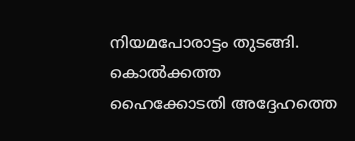നിയമപോരാട്ടം തുടങ്ങി. കൊൽക്കത്ത ഹൈക്കോടതി അദ്ദേഹത്തെ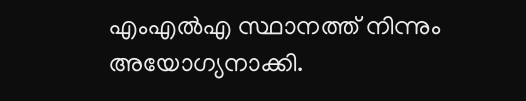എംഎൽഎ സ്ഥാനത്ത് നിന്നും അയോഗ്യനാക്കി.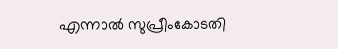എന്നാൽ സുപ്രീംകോടതി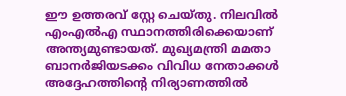ഈ ഉത്തരവ് സ്റ്റേ ചെയ്തു. നിലവിൽ എംഎൽഎ സ്ഥാനത്തിരിക്കെയാണ് അന്ത്യമുണ്ടായത്. മുഖ്യമന്ത്രി മമതാ ബാനർജിയടക്കം വിവിധ നേതാക്കൾ അദ്ദേഹത്തിന്റെ നിര്യാണത്തിൽ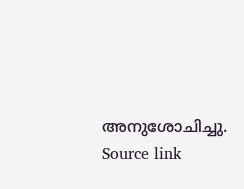അനുശോചിച്ചു.
Source link